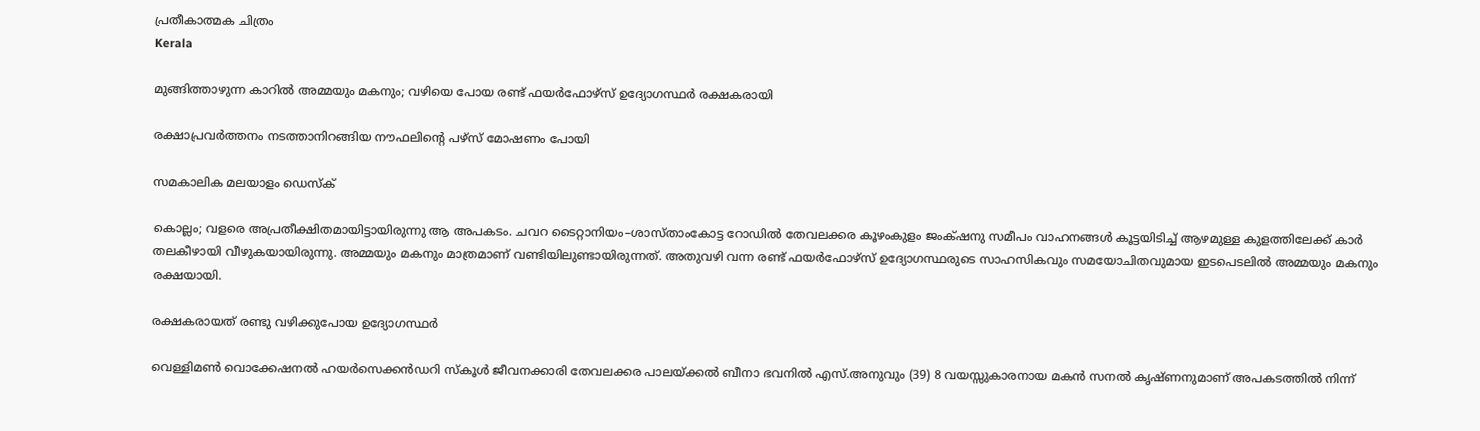പ്രതീകാത്മക ചിത്രം
Kerala

മുങ്ങിത്താഴുന്ന കാറിൽ അമ്മയും മകനും; വഴിയെ പോയ രണ്ട് ഫയർഫോഴ്സ് ഉദ്യോഗസ്ഥർ രക്ഷകരായി

രക്ഷാപ്രവർത്തനം നടത്താനിറങ്ങിയ നൗഫലിന്റെ പഴ്സ് മോഷണം പോയി

സമകാലിക മലയാളം ഡെസ്ക്

കൊല്ലം; വളരെ അപ്രതീക്ഷിതമായിട്ടായിരുന്നു ആ അപകടം. ചവറ ടൈറ്റാനിയം–ശാസ്താംകോട്ട റോഡിൽ തേവലക്കര കൂഴംകുളം ജംക്‌ഷനു സമീപം വാഹനങ്ങൾ കൂട്ടയിടിച്ച് ആഴമുള്ള കുളത്തിലേക്ക് കാർ തലകീഴായി വീഴുകയായിരുന്നു. അമ്മയും മകനും മാത്രമാണ് വണ്ടിയിലുണ്ടായിരുന്നത്. അതുവഴി വന്ന രണ്ട് ഫയർഫോഴ്സ് ഉദ്യോഗസ്ഥരുടെ സാഹസികവും സമയോചിതവുമായ ഇടപെടലിൽ അമ്മയും മകനും രക്ഷയായി.

രക്ഷകരായത് രണ്ടു വഴിക്കുപോയ ഉദ്യോഗസ്ഥർ

വെള്ളിമൺ വൊക്കേഷനൽ ഹയർസെക്കൻഡറി സ്കൂൾ ജീവനക്കാരി തേവലക്കര പാലയ്ക്കൽ ബീനാ ഭവനിൽ എസ്.അനുവും (39) 8 വയസ്സുകാരനായ മകൻ സനൽ കൃഷ്ണനുമാണ് അപകടത്തിൽ നിന്ന്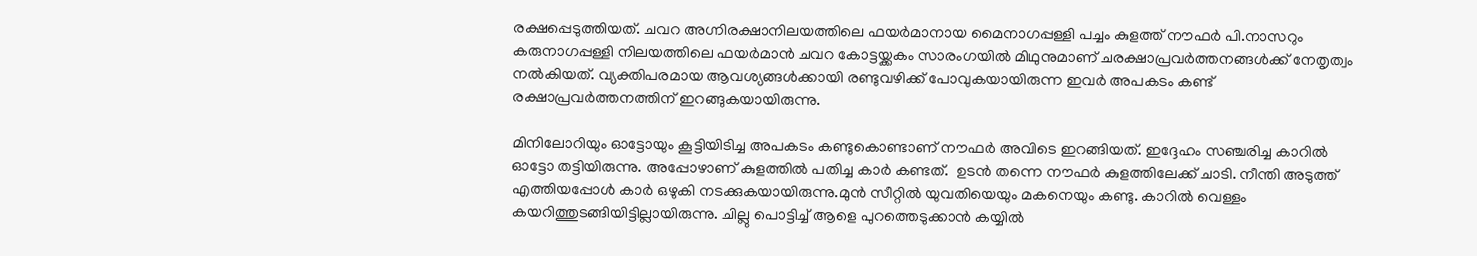രക്ഷപ്പെടുത്തിയത്. ചവറ അഗ്നിരക്ഷാനിലയത്തിലെ ഫയർമാനായ മൈനാഗപ്പള്ളി പച്ചം കുളത്ത് നൗഫർ പി.നാസറും കരുനാഗപ്പള്ളി നിലയത്തിലെ ഫയർമാൻ ചവറ കോട്ടയ്ക്കകം സാരംഗയിൽ മിഥുനുമാണ് ചരക്ഷാപ്രവർത്തനങ്ങൾക്ക് നേതൃത്വം നൽകിയത്. വ്യക്തിപരമായ ആവശ്യങ്ങൾക്കായി രണ്ടുവഴിക്ക് പോവുകയായിരുന്ന ഇവർ അപകടം കണ്ട് രക്ഷാപ്രവർത്തനത്തിന് ഇറങ്ങുകയായിരുന്നു.

മിനിലോറിയും ഓട്ടോയും കൂട്ടിയിടിച്ച അപകടം കണ്ടുകൊണ്ടാണ് നൗഫർ അവിടെ ഇറങ്ങിയത്. ഇദ്ദേഹം സഞ്ചരിച്ച കാറിൽ ഓട്ടോ തട്ടിയിരുന്നു. അപ്പോഴാണ് കുളത്തിൽ പതിച്ച കാർ കണ്ടത്.  ഉടൻ തന്നെ നൗഫർ കുളത്തിലേക്ക് ചാടി. നീന്തി അടുത്ത് എത്തിയപ്പോൾ കാർ ഒഴുകി നടക്കുകയായിരുന്നു.മുൻ സീറ്റിൽ യുവതിയെയും മകനെയും കണ്ടു. കാറിൽ വെള്ളം കയറിത്തുടങ്ങിയിട്ടില്ലായിരുന്നു. ചില്ലു പൊട്ടിച്ച് ആളെ പുറ‍ത്തെടുക്കാൻ കയ്യിൽ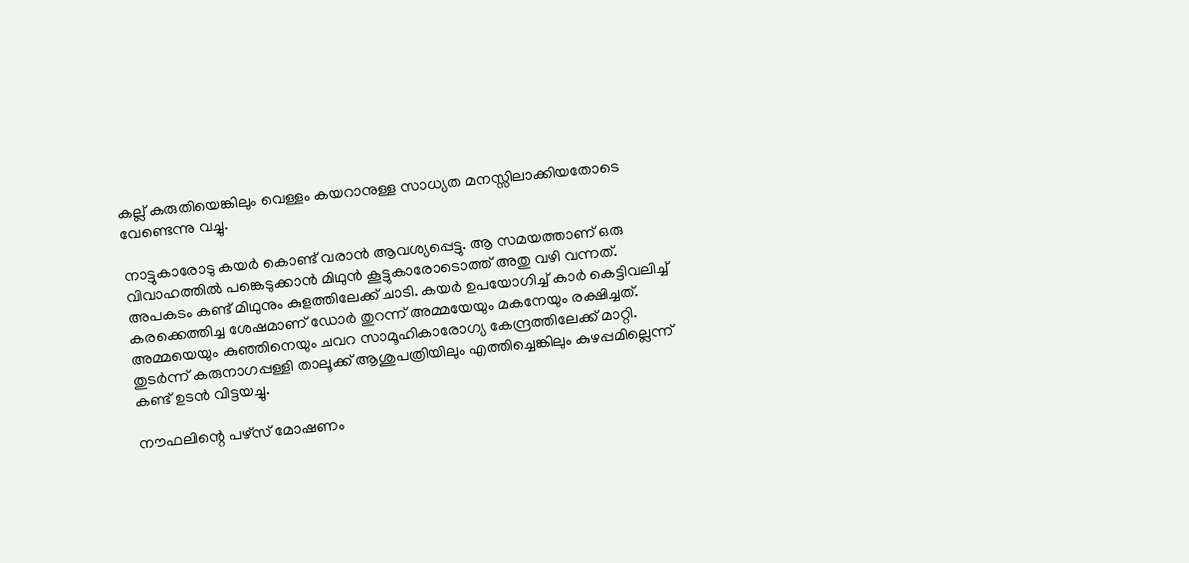കല്ല് കരുതിയെങ്കിലും വെള്ളം കയറാനുള്ള സാധ്യത മനസ്സിലാക്കിയതോടെ വേണ്ടെന്നു വച്ചു.

നാട്ടുകാരോടു കയർ കൊണ്ട് വരാൻ ആവശ്യപ്പെട്ടു. ആ സമയത്താണ് ഒരു വിവാഹത്തിൽ പങ്കെടുക്കാൻ മിഥുൻ കൂട്ടുകാരോടൊത്ത് അതു വഴി വന്നത്. അപകടം കണ്ട് മിഥുനും കുളത്തിലേക്ക് ചാടി. കയർ ഉപയോഗിച്ച് കാർ കെട്ടിവലിച്ച് കരക്കെത്തിച്ച ശേഷമാണ് ഡോർ തുറന്ന് അമ്മയേയും മകനേയും രക്ഷിച്ചത്.  അമ്മയെയും കുഞ്ഞിനെയും ചവറ സാമൂഹികാരോഗ്യ കേന്ദ്രത്തിലേക്ക് മാറ്റി.  തുടർന്ന് കരുനാഗപ്പള്ളി താലൂക്ക് ആശുപത്രിയിലും എത്തിച്ചെങ്കിലും കുഴപ്പമില്ലെന്ന് കണ്ട് ഉടൻ വിട്ടയച്ചു.

നൗഫലിന്റെ പഴ്സ് മോഷണം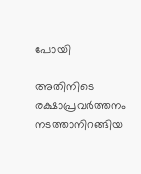പോയി

അതിനിടെ രക്ഷാപ്രവർത്തനം നടത്താനിറങ്ങിയ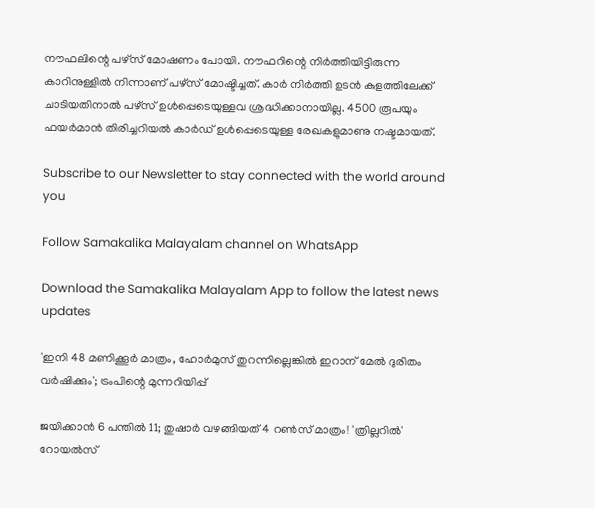നൗഫലിന്റെ പഴ്സ് മോഷണം പോയി. നൗഫറിന്റെ നിർത്തിയിട്ടിരുന്ന കാറിനുള്ളിൽ നിന്നാണ് പഴ്സ് മോഷ്ടിച്ചത്. കാർ നിർത്തി ഉടൻ കുളത്തിലേക്ക് ചാടിയതിനാൽ പഴ്സ് ഉൾപ്പെടെയുള്ളവ ശ്രദ്ധിക്കാനായില്ല. 4500 രൂപയും ഫയർമാൻ തിരിച്ചറിയൽ കാർഡ് ഉൾപ്പെടെയുള്ള രേഖകളുമാണു നഷ്ടമായത്.

Subscribe to our Newsletter to stay connected with the world around you

Follow Samakalika Malayalam channel on WhatsApp

Download the Samakalika Malayalam App to follow the latest news updates

'ഇനി 48 മണിക്കൂര്‍ മാത്രം, ഹോര്‍മുസ് തുറന്നില്ലെങ്കില്‍ ഇറാന് മേല്‍ ദുരിതം വര്‍ഷിക്കും'; ട്രംപിന്റെ മുന്നറിയിപ്പ്

ജയിക്കാന്‍ 6 പന്തില്‍ 11; തുഷാര്‍ വഴങ്ങിയത് 4 റണ്‍സ് മാത്രം! 'ത്രില്ലറിൽ' റോയൽസ്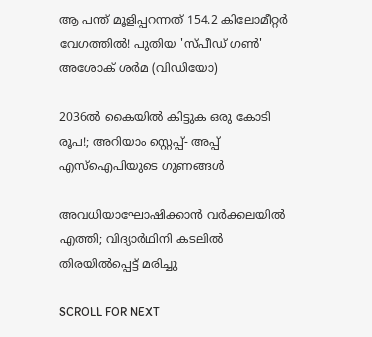ആ പന്ത് മൂളിപ്പറന്നത് 154.2 കിലോമീറ്റര്‍ വേഗത്തില്‍! പുതിയ 'സ്പീഡ് ഗണ്‍' അശോക് ശർമ (വിഡിയോ)

2036ല്‍ കൈയില്‍ കിട്ടുക ഒരു കോടി രൂപ!; അറിയാം സ്റ്റെപ്പ്- അപ്പ് എസ്‌ഐപിയുടെ ഗുണങ്ങള്‍

അവധിയാഘോഷിക്കാന്‍ വര്‍ക്കലയില്‍ എത്തി; വിദ്യാര്‍ഥിനി കടലില്‍ തിരയില്‍പ്പെട്ട് മരിച്ചു

SCROLL FOR NEXT